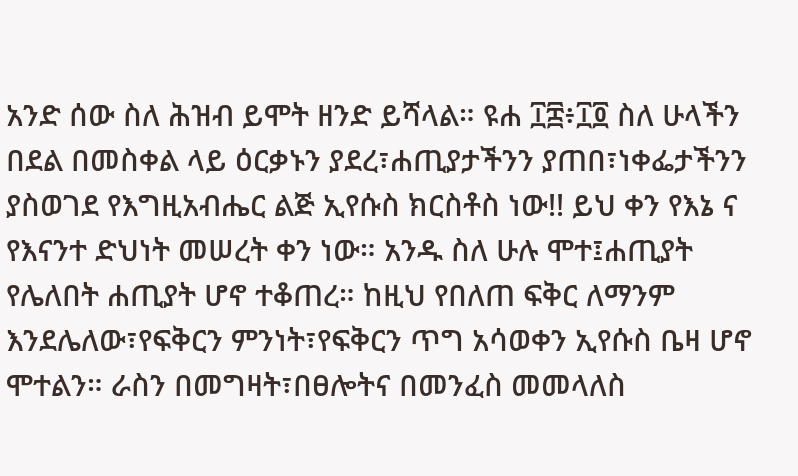አንድ ሰው ስለ ሕዝብ ይሞት ዘንድ ይሻላል። ዩሐ ፲፰፥፲፬ ስለ ሁላችን በደል በመስቀል ላይ ዕርቃኑን ያደረ፣ሐጢያታችንን ያጠበ፣ነቀፌታችንን ያስወገደ የእግዚአብሔር ልጅ ኢየሱስ ክርስቶስ ነው!! ይህ ቀን የእኔ ና የእናንተ ድህነት መሠረት ቀን ነው። አንዱ ስለ ሁሉ ሞተ፤ሐጢያት የሌለበት ሐጢያት ሆኖ ተቆጠረ። ከዚህ የበለጠ ፍቅር ለማንም እንደሌለው፣የፍቅርን ምንነት፣የፍቅርን ጥግ አሳወቀን ኢየሱስ ቤዛ ሆኖ ሞተልን። ራስን በመግዛት፣በፀሎትና በመንፈስ መመላለስ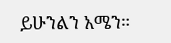ይሁንልን አሜን።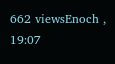662 viewsEnoch , 19:07